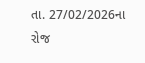તા. 27/02/2026ના રોજ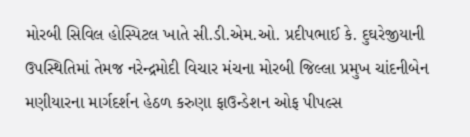મોરબી સિવિલ હોસ્પિટલ ખાતે સી.ડી.એમ.ઓ. પ્રદીપભાઈ કે. દુઘરેજીયાની ઉપસ્થિતિમાં તેમજ નરેન્દ્રમોદી વિચાર મંચના મોરબી જિલ્લા પ્રમુખ ચાંદનીબેન મણીયારના માર્ગદર્શન હેઠળ કરુણા ફાઉન્ડેશન ઓફ પીપલ્સ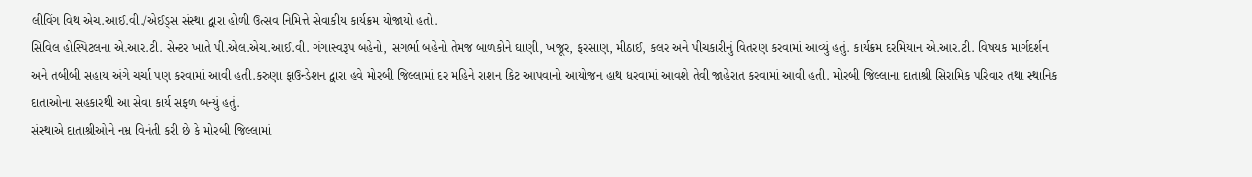લીવિંગ વિથ એચ.આઈ.વી./એઈડ્સ સંસ્થા દ્વારા હોળી ઉત્સવ નિમિત્તે સેવાકીય કાર્યક્રમ યોજાયો હતો.
સિવિલ હોસ્પિટલના એ.આર.ટી. સેન્ટર ખાતે પી.એલ.એચ.આઈ.વી. ગંગાસ્વરૂપ બહેનો, સગર્ભા બહેનો તેમજ બાળકોને ઘાણી, ખજૂર, ફરસાણ, મીઠાઈ, કલર અને પીચકારીનું વિતરણ કરવામાં આવ્યું હતું. કાર્યક્રમ દરમિયાન એ.આર.ટી. વિષયક માર્ગદર્શન અને તબીબી સહાય અંગે ચર્ચા પણ કરવામાં આવી હતી.કરુણા ફાઉન્ડેશન દ્વારા હવે મોરબી જિલ્લામાં દર મહિને રાશન કિટ આપવાનો આયોજન હાથ ધરવામાં આવશે તેવી જાહેરાત કરવામાં આવી હતી. મોરબી જિલ્લાના દાતાશ્રી સિરામિક પરિવાર તથા સ્થાનિક દાતાઓના સહકારથી આ સેવા કાર્ય સફળ બન્યું હતું.
સંસ્થાએ દાતાશ્રીઓને નમ્ર વિનંતી કરી છે કે મોરબી જિલ્લામાં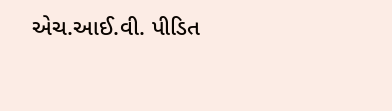એચ.આઈ.વી. પીડિત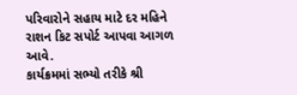પરિવારોને સહાય માટે દર મહિને રાશન કિટ સપોર્ટ આપવા આગળ આવે.
કાર્યક્રમમાં સભ્યો તરીકે શ્રી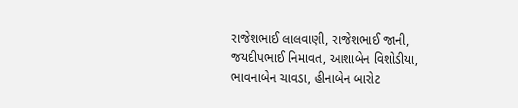રાજેશભાઈ લાલવાણી, રાજેશભાઈ જાની, જયદીપભાઈ નિમાવત, આશાબેન વિશોડીયા, ભાવનાબેન ચાવડા, હીનાબેન બારોટ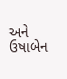અને ઉષાબેન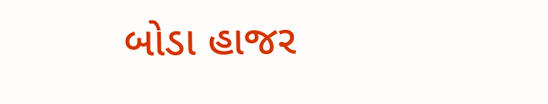બોડા હાજર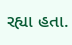રહ્યા હતા.